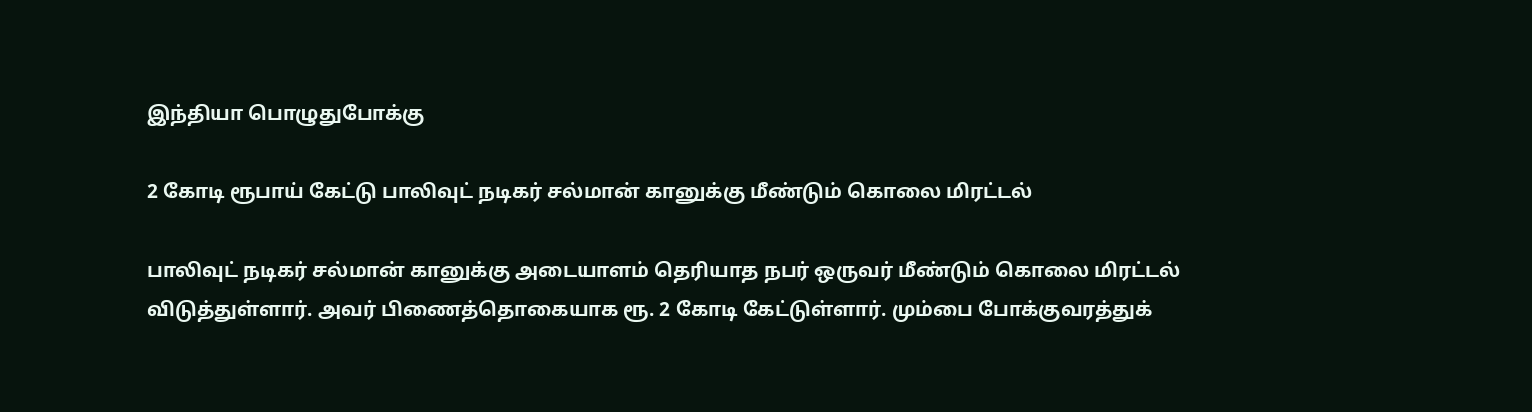இந்தியா பொழுதுபோக்கு

2 கோடி ரூபாய் கேட்டு பாலிவுட் நடிகர் சல்மான் கானுக்கு மீண்டும் கொலை மிரட்டல்

பாலிவுட் நடிகர் சல்மான் கானுக்கு அடையாளம் தெரியாத நபர் ஒருவர் மீண்டும் கொலை மிரட்டல் விடுத்துள்ளார். அவர் பிணைத்தொகையாக ரூ. 2 கோடி கேட்டுள்ளார். மும்பை போக்குவரத்துக்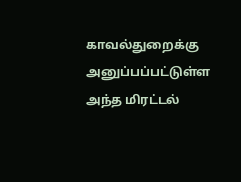காவல்துறைக்கு அனுப்பப்பட்டுள்ள அந்த மிரட்டல்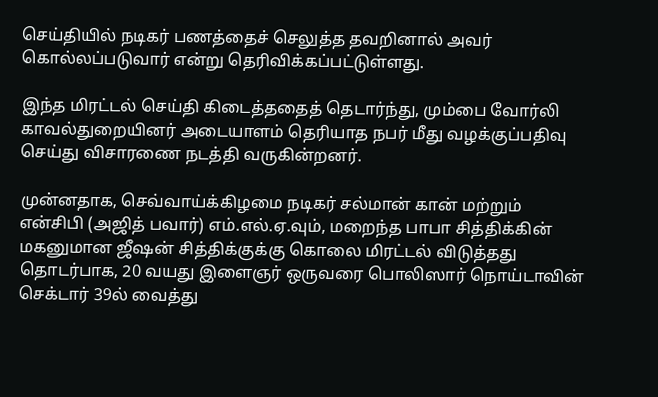செய்தியில் நடிகர் பணத்தைச் செலுத்த தவறினால் அவர் கொல்லப்படுவார் என்று தெரிவிக்கப்பட்டுள்ளது.

இந்த மிரட்டல் செய்தி கிடைத்ததைத் தெடார்ந்து, மும்பை வோர்லி காவல்துறையினர் அடையாளம் தெரியாத நபர் மீது வழக்குப்பதிவு செய்து விசாரணை நடத்தி வருகின்றனர்.

முன்னதாக, செவ்வாய்க்கிழமை நடிகர் சல்மான் கான் மற்றும் என்சிபி (அஜித் பவார்) எம்.எல்.ஏ.வும், மறைந்த பாபா சித்திக்கின் மகனுமான ஜீஷன் சித்திக்குக்கு கொலை மிரட்டல் விடுத்தது தொடர்பாக, 20 வயது இளைஞர் ஒருவரை பொலிஸார் நொய்டாவின் செக்டார் 39ல் வைத்து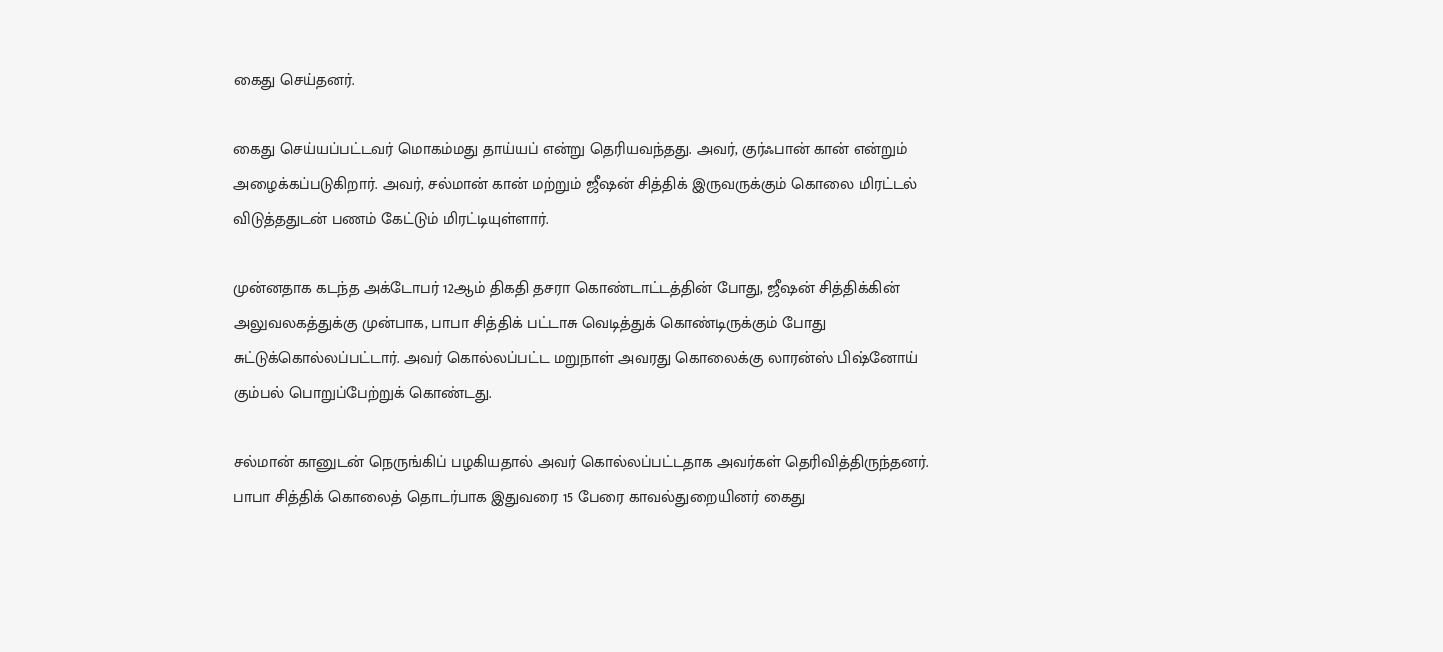கைது செய்தனர்.

கைது செய்யப்பட்டவர் மொகம்மது தாய்யப் என்று தெரியவந்தது. அவர், குர்ஃபான் கான் என்றும் அழைக்கப்படுகிறார். அவர், சல்மான் கான் மற்றும் ஜீஷன் சித்திக் இருவருக்கும் கொலை மிரட்டல் விடுத்ததுடன் பணம் கேட்டும் மிரட்டியுள்ளார்.

முன்னதாக கடந்த அக்டோபர் 12ஆம் திகதி தசரா கொண்டாட்டத்தின் போது, ஜீஷன் சித்திக்கின் அலுவலகத்துக்கு முன்பாக, பாபா சித்திக் பட்டாசு வெடித்துக் கொண்டிருக்கும் போது சுட்டுக்கொல்லப்பட்டார். அவர் கொல்லப்பட்ட மறுநாள் அவரது கொலைக்கு லாரன்ஸ் பிஷ்னோய் கும்பல் பொறுப்பேற்றுக் கொண்டது.

சல்மான் கானுடன் நெருங்கிப் பழகியதால் அவர் கொல்லப்பட்டதாக அவர்கள் தெரிவித்திருந்தனர். பாபா சித்திக் கொலைத் தொடர்பாக இதுவரை 15 பேரை காவல்துறையினர் கைது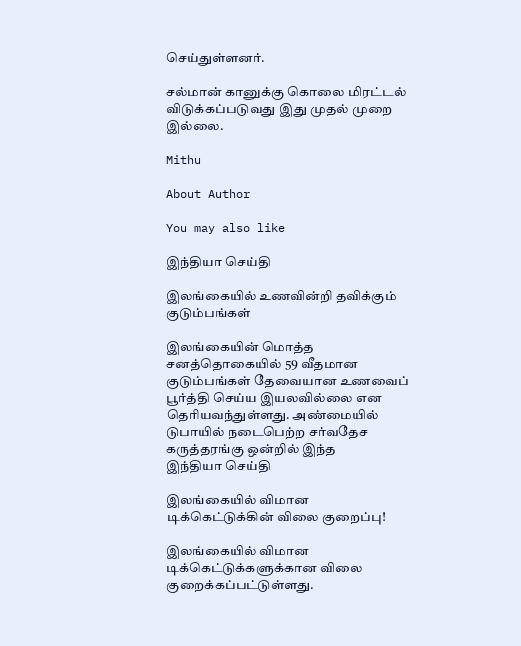செய்துள்ளனர்.

சல்மான் கானுக்கு கொலை மிரட்டல் விடுக்கப்படுவது இது முதல் முறை இல்லை.

Mithu

About Author

You may also like

இந்தியா செய்தி

இலங்கையில் உணவின்றி தவிக்கும் குடும்பங்கள்

இலங்கையின் மொத்த சனத்தொகையில் 59 வீதமான குடும்பங்கள் தேவையான உணவைப் பூர்த்தி செய்ய இயலவில்லை என தெரியவந்துள்ளது. அண்மையில் டுபாயில் நடைபெற்ற சர்வதேச கருத்தரங்கு ஒன்றில் இந்த
இந்தியா செய்தி

இலங்கையில் விமான டிக்கெட்டுக்கின் விலை குறைப்பு!

இலங்கையில் விமான டிக்கெட்டுக்களுக்கான விலை குறைக்கப்பட்டுள்ளது.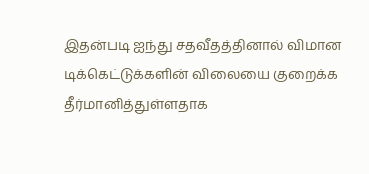இதன்படி ஐந்து சதவீதத்தினால் விமான டிக்கெட்டுக்களின் விலையை குறைக்க தீர்மானித்துள்ளதாக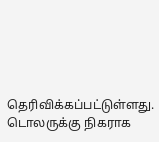தெரிவிக்கப்பட்டுள்ளது. டொலருக்கு நிகராக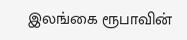இலங்கை ரூபாவின்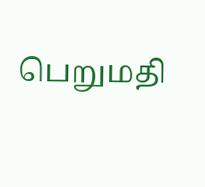பெறுமதி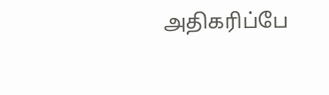அதிகரிப்பே